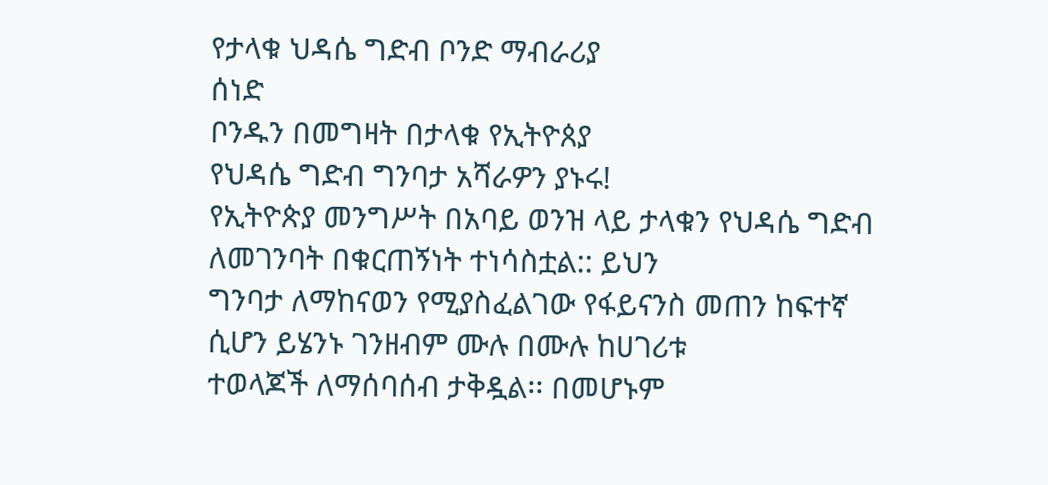የታላቁ ህዳሴ ግድብ ቦንድ ማብራሪያ
ሰነድ
ቦንዱን በመግዛት በታላቁ የኢትዮጰያ
የህዳሴ ግድብ ግንባታ አሻራዎን ያኑሩ!
የኢትዮጵያ መንግሥት በአባይ ወንዝ ላይ ታላቁን የህዳሴ ግድብ ለመገንባት በቁርጠኝነት ተነሳስቷል:: ይህን
ግንባታ ለማከናወን የሚያስፈልገው የፋይናንስ መጠን ከፍተኛ ሲሆን ይሄንኑ ገንዘብም ሙሉ በሙሉ ከሀገሪቱ
ተወላጆች ለማሰባሰብ ታቅዷል፡፡ በመሆኑም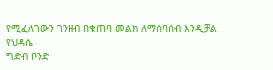የሚፈለገውን ገንዘብ በቁጠባ መልክ ለማሰባሰብ እንዲቻል የህዳሴ
ግድብ ቦንድ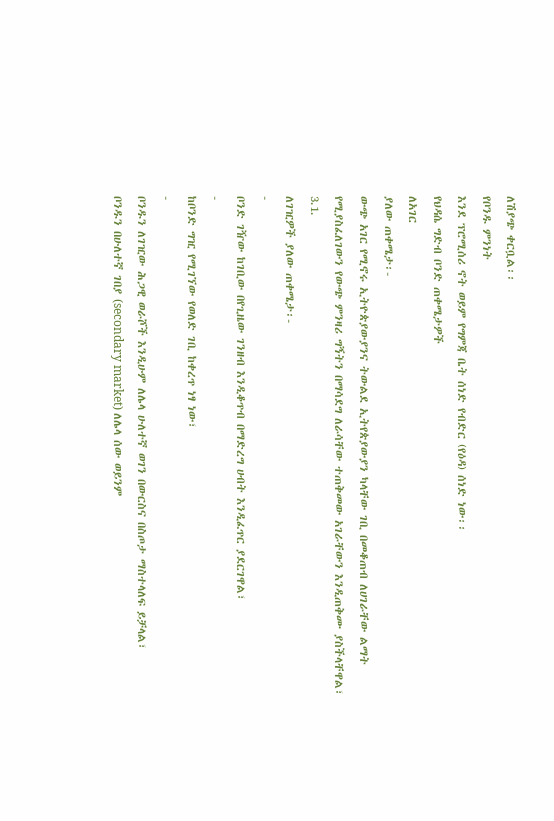ለሽያጭ ቀርቧል፡፡
የቦንዱ ምንነት
እንደ ፕሮሚሰሪ ኖት ወይም የግምጃ ቤት ሰነድ የብድር (የዕዳ) ሰነድ ነው፡፡
የህዳሴ ግድብ ቦንድ ጠቀሜታዎች
ለአገር
ያለው ጠቀሜታ፡-
ውጭ አገር የሚኖሩ ኢትዮጵያውያንና ትውልደ ኢትየጵያውያን ካላቸው ገቢ በመቆጠብ ለሀገራቸው ልማት
የሚያስፈለገውን የውጭ ምንዛሪ ግኝትን በማሳደግ ለራሳቸው ተጠቅመው አገራቸውን እንዲጠቅሙ ያስችላቸዋል፣
3.1.
ለገዢዎች ያለው ጠቀሜታ፡-
-
ቦንድ ገዥው ከገቢው በየጊዜው ገንዘብ እንዲቆጥብ በማድረግ ሀብት እንዲፈጥር ያደርገዋል፣
-
ከቦንድ ግዢ የሚገኘው የወለድ ገቢ ከቀረጥ ነፃ ነው፣
-
ቦንዱን ለገዢው ሕጋዊ ወራሾች እንዲሁም ለሌላ ሁለተኛ ወገን በውርስና በስጦታ ማስተላለፍ ይቻላል፣
ቦንዱን በሁለተኛ ገበያ (secondary market) ለሌላ ሰው ወይንም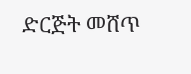ድርጅት መሸጥ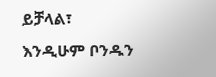ይቻላል፣
እንዲሁም ቦንዱን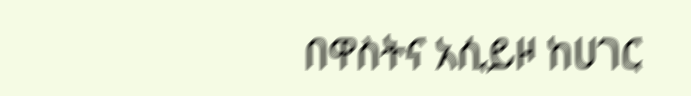በዋስትና አሲይዞ ከሀገር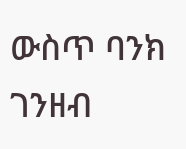ውስጥ ባንክ ገንዘብ